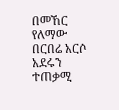በመኸር የለማው በርበሬ አርሶ አደሩን ተጠቃሚ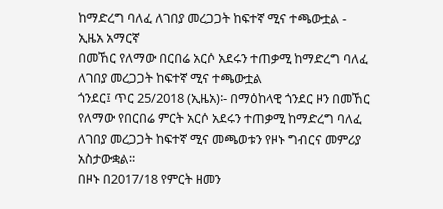ከማድረግ ባለፈ ለገበያ መረጋጋት ከፍተኛ ሚና ተጫውቷል - ኢዜአ አማርኛ
በመኸር የለማው በርበሬ አርሶ አደሩን ተጠቃሚ ከማድረግ ባለፈ ለገበያ መረጋጋት ከፍተኛ ሚና ተጫውቷል
ጎንደር፤ ጥር 25/2018 (ኢዜአ)፡- በማዕከላዊ ጎንደር ዞን በመኸር የለማው የበርበሬ ምርት አርሶ አደሩን ተጠቃሚ ከማድረግ ባለፈ ለገበያ መረጋጋት ከፍተኛ ሚና መጫወቱን የዞኑ ግብርና መምሪያ አስታውቋል።
በዞኑ በ2017/18 የምርት ዘመን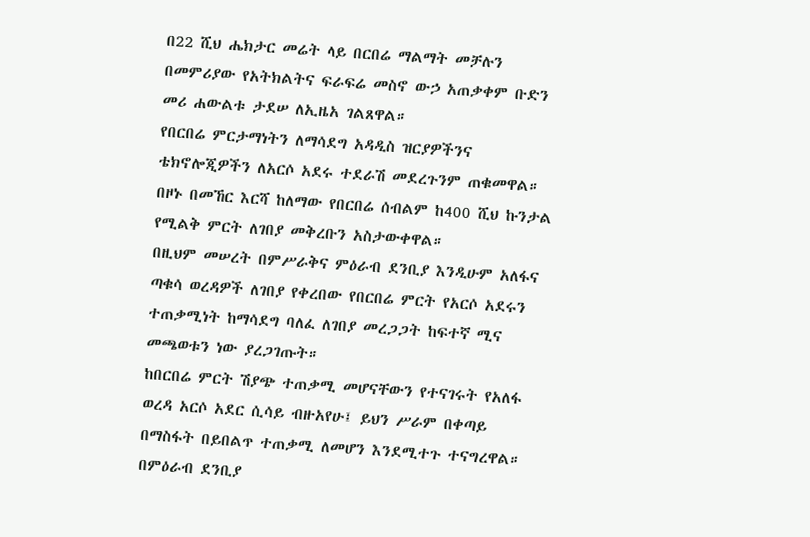በ22 ሺህ ሔክታር መሬት ላይ በርበሬ ማልማት መቻሉን በመምሪያው የአትክልትና ፍራፍሬ መስኖ ውኃ አጠቃቀም ቡድን መሪ ሐውልቱ ታደሠ ለኢዜአ ገልጸዋል።
የበርበሬ ምርታማነትን ለማሳደግ አዳዲስ ዝርያዎችንና ቴክኖሎጂዎችን ለአርሶ አደሩ ተደራሽ መደረጉንም ጠቁመዋል።
በዞኑ በመኸር እርሻ ከለማው የበርበሬ ሰብልም ከ400 ሺህ ኩንታል የሚልቅ ምርት ለገበያ መቅረቡን አስታውቀዋል።
በዚህም መሠረት በምሥራቅና ምዕራብ ደንቢያ እንዲሁም አለፋና ጣቁሳ ወረዳዎች ለገበያ የቀረበው የበርበሬ ምርት የአርሶ አደሩን ተጠቃሚነት ከማሳደግ ባለፈ ለገበያ መረጋጋት ከፍተኛ ሚና መጫወቱን ነው ያረጋገጡት።
ከበርበሬ ምርት ሽያጭ ተጠቃሚ መሆናቸውን የተናገሩት የአለፋ ወረዳ አርሶ አደር ሲሳይ ብዙአየሁ፤ ይህን ሥራም በቀጣይ በማስፋት በይበልጥ ተጠቃሚ ለመሆን እንደሚተጉ ተናግረዋል።
በምዕራብ ደንቢያ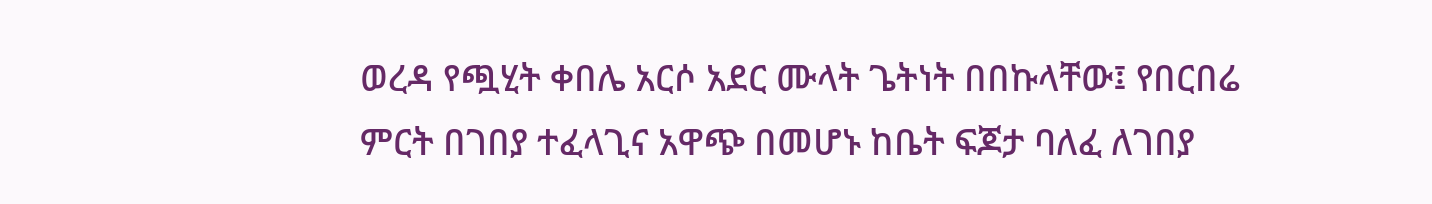ወረዳ የጯሂት ቀበሌ አርሶ አደር ሙላት ጌትነት በበኩላቸው፤ የበርበሬ ምርት በገበያ ተፈላጊና አዋጭ በመሆኑ ከቤት ፍጆታ ባለፈ ለገበያ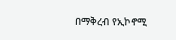በማቅረብ የኢኮኖሚ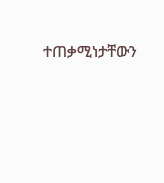ተጠቃሚነታቸውን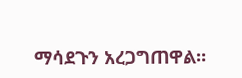ማሳደጉን አረጋግጠዋል።